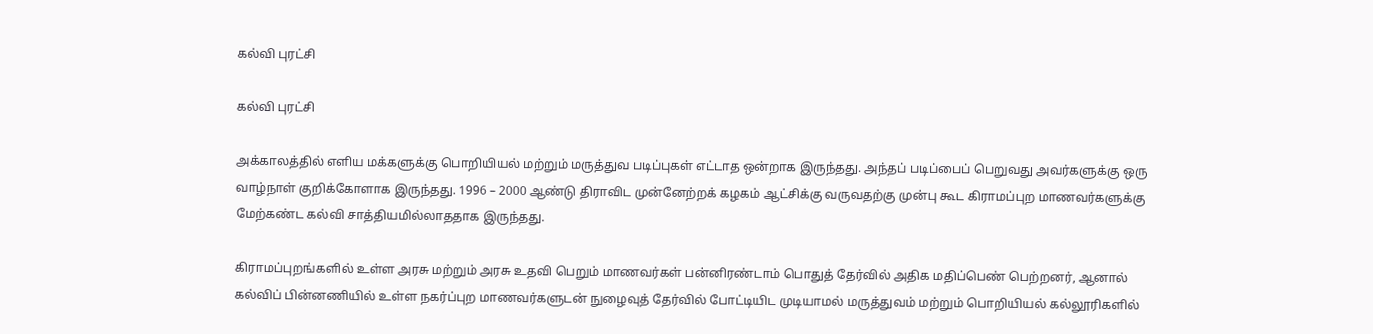கல்வி புரட்சி

கல்வி புரட்சி

அக்காலத்தில் எளிய மக்களுக்கு பொறியியல் மற்றும் மருத்துவ படிப்புகள் எட்டாத ஒன்றாக இருந்தது. அந்தப் படிப்பைப் பெறுவது அவர்களுக்கு ஒரு வாழ்நாள் குறிக்கோளாக இருந்தது. 1996 – 2000 ஆண்டு திராவிட முன்னேற்றக் கழகம் ஆட்சிக்கு வருவதற்கு முன்பு கூட கிராமப்புற மாணவர்களுக்கு மேற்கண்ட கல்வி சாத்தியமில்லாததாக இருந்தது.

கிராமப்புறங்களில் உள்ள அரசு மற்றும் அரசு உதவி பெறும் மாணவர்கள் பன்னிரண்டாம் பொதுத் தேர்வில் அதிக மதிப்பெண் பெற்றனர், ஆனால் கல்விப் பின்னணியில் உள்ள நகர்ப்புற மாணவர்களுடன் நுழைவுத் தேர்வில் போட்டியிட முடியாமல் மருத்துவம் மற்றும் பொறியியல் கல்லூரிகளில்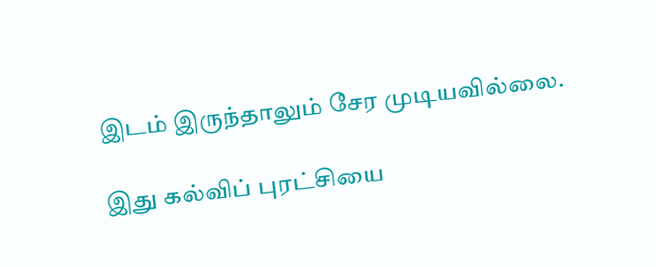இடம் இருந்தாலும் சேர முடியவில்லை.

இது கல்விப் புரட்சியை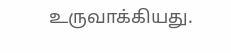உருவாக்கியது.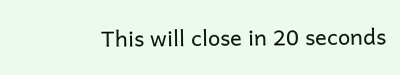This will close in 20 seconds